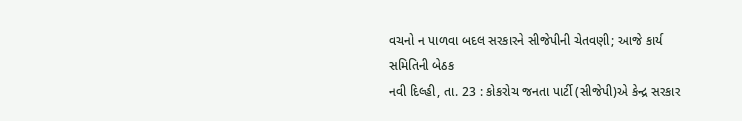વચનો ન પાળવા બદલ સરકારને સીજેપીની ચેતવણી; આજે કાર્ય સમિતિની બેઠક
નવી દિલ્હી, તા. 23 : કોકરોચ જનતા પાર્ટી (સીજેપી)એ કેન્દ્ર સરકાર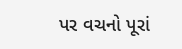પર વચનો પૂરાં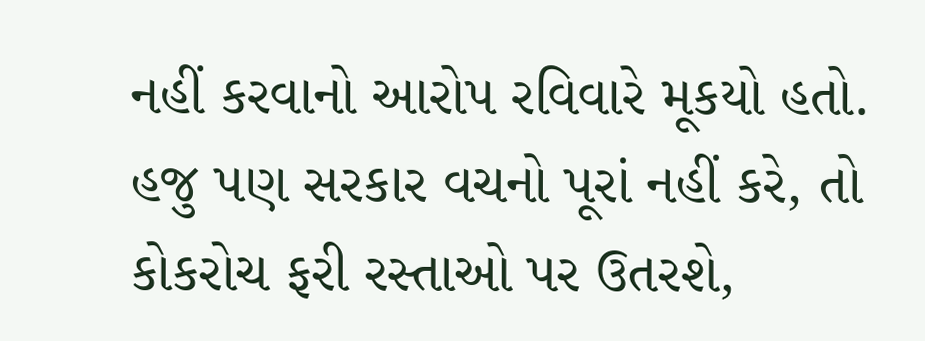નહીં કરવાનો આરોપ રવિવારે મૂકયો હતો. હજુ પણ સરકાર વચનો પૂરાં નહીં કરે, તો કોકરોચ ફરી રસ્તાઓ પર ઉતરશે,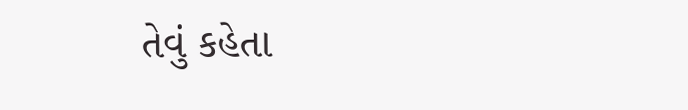તેવું કહેતા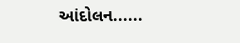આંદોલન......